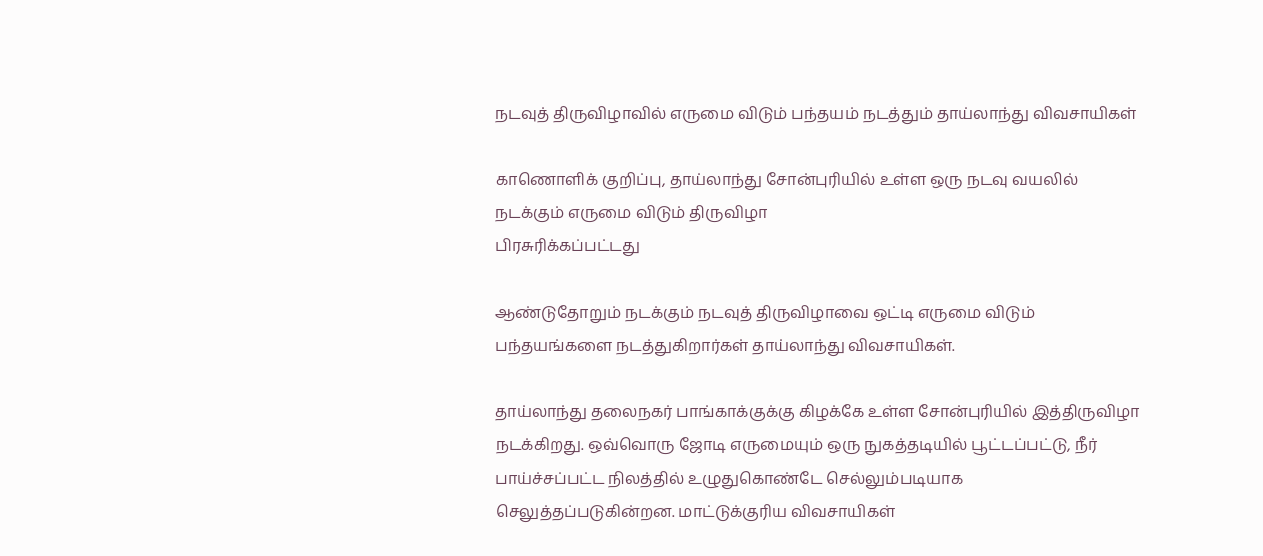நடவுத் திருவிழாவில் எருமை விடும் பந்தயம் நடத்தும் தாய்லாந்து விவசாயிகள்

காணொளிக் குறிப்பு, தாய்லாந்து சோன்புரியில் உள்ள ஒரு நடவு வயலில் நடக்கும் எருமை விடும் திருவிழா
பிரசுரிக்கப்பட்டது

ஆண்டுதோறும் நடக்கும் நடவுத் திருவிழாவை ஒட்டி எருமை விடும் பந்தயங்களை நடத்துகிறார்கள் தாய்லாந்து விவசாயிகள்.

தாய்லாந்து தலைநகர் பாங்காக்குக்கு கிழக்கே உள்ள சோன்புரியில் இத்திருவிழா நடக்கிறது. ஒவ்வொரு ஜோடி எருமையும் ஒரு நுகத்தடியில் பூட்டப்பட்டு, நீர் பாய்ச்சப்பட்ட நிலத்தில் உழுதுகொண்டே செல்லும்படியாக செலுத்தப்படுகின்றன. மாட்டுக்குரிய விவசாயிகள்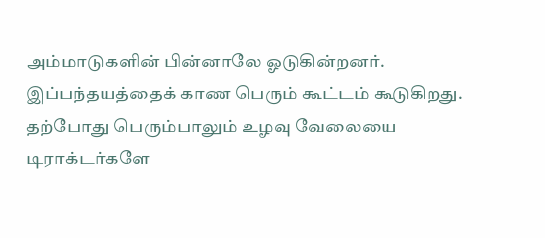அம்மாடுகளின் பின்னாலே ஓடுகின்றனர். இப்பந்தயத்தைக் காண பெரும் கூட்டம் கூடுகிறது. தற்போது பெரும்பாலும் உழவு வேலையை டிராக்டர்களே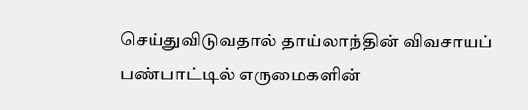செய்துவிடுவதால் தாய்லாந்தின் விவசாயப் பண்பாட்டில் எருமைகளின்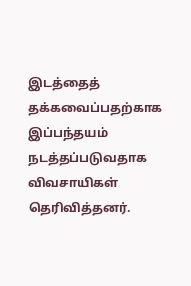இடத்தைத் தக்கவைப்பதற்காக இப்பந்தயம் நடத்தப்படுவதாக விவசாயிகள் தெரிவித்தனர்.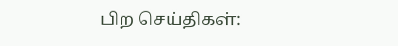பிற செய்திகள்: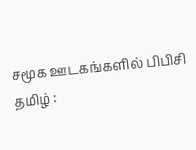சமூக ஊடகங்களில் பிபிசி தமிழ் :